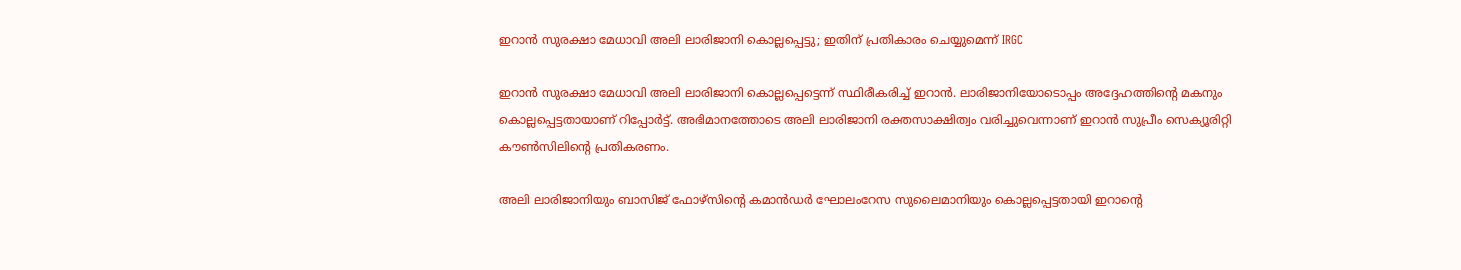ഇറാൻ സുരക്ഷാ മേധാവി അലി ലാരിജാനി കൊല്ലപ്പെട്ടു; ഇതിന് പ്രതികാരം ചെയ്യുമെന്ന് IRGC

ഇറാൻ സുരക്ഷാ മേധാവി അലി ലാരിജാനി കൊല്ലപ്പെട്ടെന്ന് സ്ഥിരീകരിച്ച് ഇറാൻ. ലാരിജാനിയോടൊപ്പം അദ്ദേഹത്തിൻ്റെ മകനും കൊല്ലപ്പെട്ടതായാണ് റിപ്പോർട്ട്. അഭിമാനത്തോടെ അലി ലാരിജാനി രക്തസാക്ഷിത്വം വരിച്ചുവെന്നാണ് ഇറാൻ സുപ്രീം സെക്യൂരിറ്റി കൗൺസിലിൻ്റെ പ്രതികരണം.

അലി ലാരിജാനിയും ബാസിജ് ഫോഴ്‌സിൻ്റെ കമാൻഡർ ഘോലംറേസ സുലൈമാനിയും കൊല്ലപ്പെട്ടതായി ഇറാൻ്റെ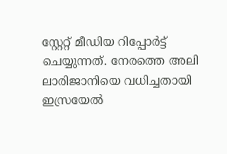സ്റ്റേറ്റ് മീഡിയ റിപ്പോർട്ട് ചെയ്യുന്നത്. നേരത്തെ അലി ലാരിജാനിയെ വധിച്ചതായി ഇസ്രയേൽ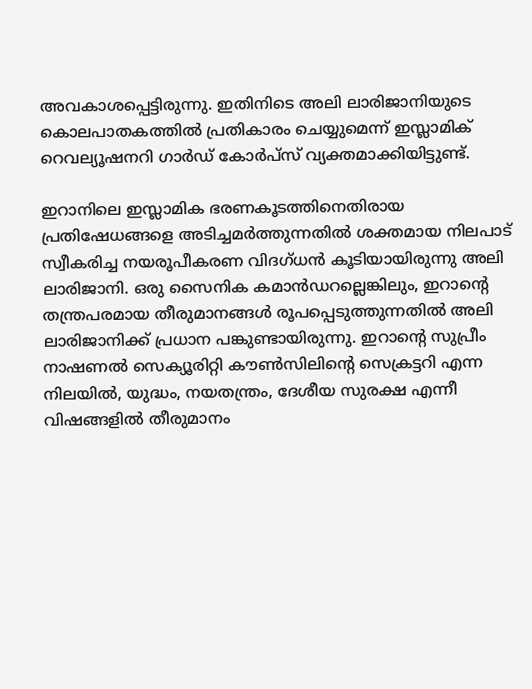അവകാശപ്പെട്ടിരുന്നു. ഇതിനിടെ അലി ലാരിജാനിയുടെ കൊലപാതകത്തിൽ പ്രതികാരം ചെയ്യുമെന്ന് ഇസ്ലാമിക് റെവല്യൂഷനറി ഗാർഡ് കോർപ്സ് വ്യക്തമാക്കിയിട്ടുണ്ട്.

ഇറാനിലെ ഇസ്ലാമിക ഭരണകൂടത്തിനെതിരായ പ്രതിഷേധങ്ങളെ അടിച്ചമർത്തുന്നതിൽ ശക്തമായ നിലപാട് സ്വീകരിച്ച നയരൂപീകരണ വിദഗ്ധൻ കൂടിയായിരുന്നു അലി ലാരിജാനി. ഒരു സൈനിക കമാൻഡറല്ലെങ്കിലും, ഇറാൻ്റെ തന്ത്രപരമായ തീരുമാനങ്ങൾ രൂപപ്പെടുത്തുന്നതിൽ അലി ലാരിജാനിക്ക് പ്രധാന പങ്കുണ്ടായിരുന്നു. ഇറാൻ്റെ സുപ്രീം നാഷണൽ സെക്യൂരിറ്റി കൗൺസിലിന്റെ സെക്രട്ടറി എന്ന നിലയിൽ, യുദ്ധം, നയതന്ത്രം, ദേശീയ സുരക്ഷ എന്നീ വിഷങ്ങളിൽ തീരുമാനം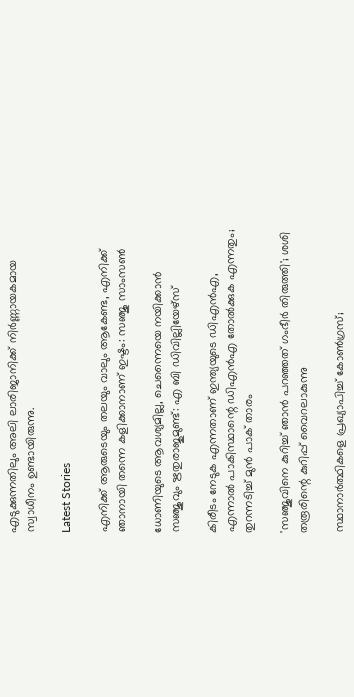എടുക്കുന്നതിലും അലി ലാരിജാനിക്ക് നിർ‌ണ്ണായകമായ സ്വാധീനം ഉണ്ടായിരുന്നു.

Latest Stories

എനിക്ക് ആരുടെയും തലയും വാലും ആകേണ്ട, എനിക്ക് ഞാനായി തന്നെ കളിക്കാനാണ് ഇഷ്ടം: സഞ്ജു സാംസൺ

ധോണിയുടെ ആവശ്യമില്ല, ചെന്നൈയെ നയിക്കാൻ സഞ്ജുവും ഋതുരാജുമുണ്ട്: എ ബി ഡിവില്ലിയേഴ്സ്

കിരീടം നേടുക എന്നതാണ് ഇന്ത്യയുടെ ഡിഎൻഎ, എന്നാൽ പാകിസ്ഥാന്റെ ഡിഎൻഎ തോൽക്കുക എന്നതും; തുറന്നടിച്ച് മുൻ പാക് താരം

'സഞ്ജുവിനെ കുറിച്ച് ഞാൻ പറഞ്ഞത് ഗംഭീർ തിരുത്തി'; ശശി തരൂരിന്റെ കുറിപ്പ് വൈറലാകുന്നു

സ്ഥാനാർത്ഥികളെ പ്രഖ്യാപിച്ച് കോൺഗ്രസ്;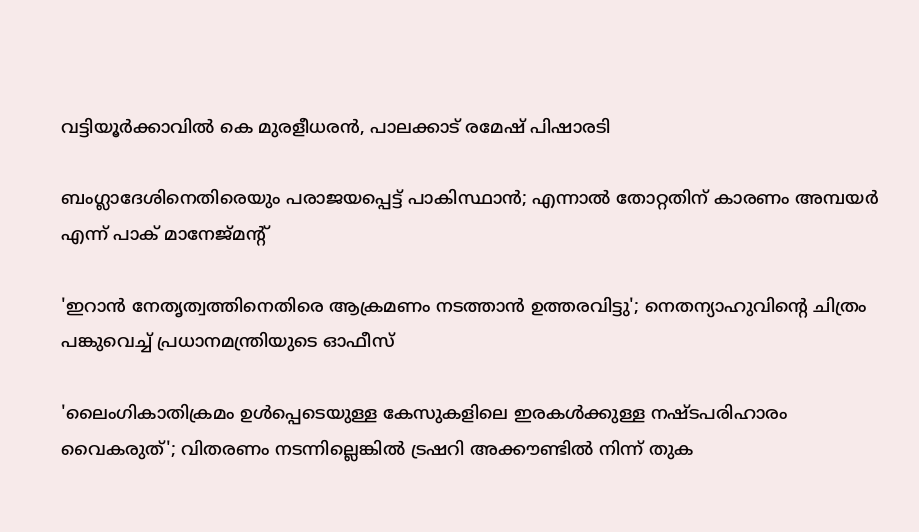വട്ടിയൂര്‍ക്കാവില്‍ കെ മുരളീധരന്‍, പാലക്കാട് രമേഷ് പിഷാരടി

ബംഗ്ലാദേശിനെതിരെയും പരാജയപ്പെട്ട് പാകിസ്ഥാൻ; എന്നാൽ തോറ്റതിന് കാരണം അമ്പയർ എന്ന് പാക് മാനേജ്‌മന്റ്

'ഇറാൻ നേതൃത്വത്തിനെതിരെ ആക്രമണം നടത്താൻ ഉത്തരവിട്ടു'; നെതന്യാഹുവിന്റെ ചിത്രം പങ്കുവെച്ച് പ്രധാനമന്ത്രിയുടെ ഓഫീസ്

'ലൈംഗികാതിക്രമം ഉൾപ്പെടെയുള്ള കേസുകളിലെ ഇരകൾക്കുള്ള നഷ്ടപരിഹാരം വൈകരുത്'; വിതരണം നടന്നില്ലെങ്കിൽ ട്രഷറി അക്കൗണ്ടിൽ നിന്ന് തുക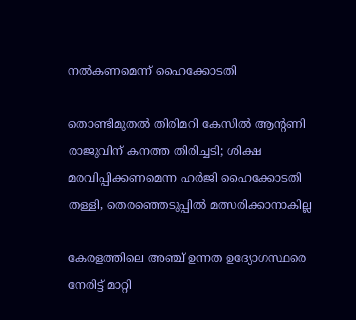നൽകണമെന്ന് ഹൈക്കോടതി

തൊണ്ടിമുതല്‍ തിരിമറി കേസില്‍ ആന്റണി രാജുവിന് കനത്ത തിരിച്ചടി; ശിക്ഷ മരവിപ്പിക്കണമെന്ന ഹര്‍ജി ഹൈക്കോടതി തള്ളി, തെരഞ്ഞെടുപ്പില്‍ മത്സരിക്കാനാകില്ല

കേരളത്തിലെ അഞ്ച് ഉന്നത ഉദ്യോഗസ്ഥരെ നേരിട്ട് മാറ്റി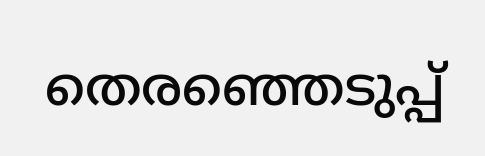തെരഞ്ഞെടുപ്പ്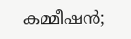കമ്മീഷൻ;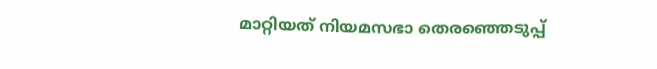മാറ്റിയത് നിയമസഭാ തെരഞ്ഞെടുപ്പ്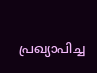പ്രഖ്യാപിച്ച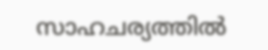സാഹചര്യത്തില്‍